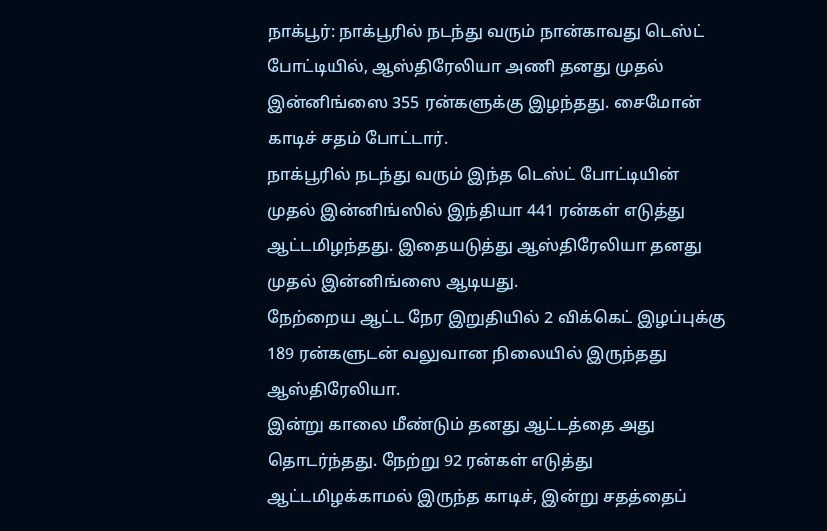நாக்பூர்: நாக்பூரில் நடந்து வரும் நான்காவது டெஸ்ட் போட்டியில், ஆஸ்திரேலியா அணி தனது முதல் இன்னிங்ஸை 355 ரன்களுக்கு இழந்தது. சைமோன் காடிச் சதம் போட்டார்.
நாக்பூரில் நடந்து வரும் இந்த டெஸ்ட் போட்டியின் முதல் இன்னிங்ஸில் இந்தியா 441 ரன்கள் எடுத்து ஆட்டமிழந்தது. இதையடுத்து ஆஸ்திரேலியா தனது முதல் இன்னிங்ஸை ஆடியது.
நேற்றைய ஆட்ட நேர இறுதியில் 2 விக்கெட் இழப்புக்கு 189 ரன்களுடன் வலுவான நிலையில் இருந்தது ஆஸ்திரேலியா.
இன்று காலை மீண்டும் தனது ஆட்டத்தை அது தொடர்ந்தது. நேற்று 92 ரன்கள் எடுத்து ஆட்டமிழக்காமல் இருந்த காடிச், இன்று சதத்தைப்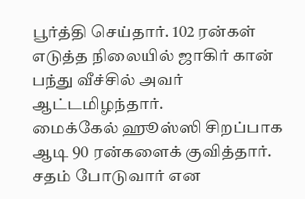பூர்த்தி செய்தார். 102 ரன்கள் எடுத்த நிலையில் ஜாகிர் கான் பந்து வீச்சில் அவர் ஆட்டமிழந்தார்.
மைக்கேல் ஹூஸ்ஸி சிறப்பாக ஆடி 90 ரன்களைக் குவித்தார். சதம் போடுவார் என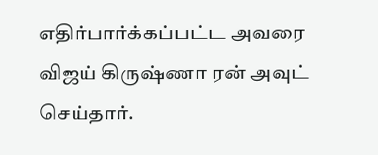எதிர்பார்க்கப்பட்ட அவரை விஜய் கிருஷ்ணா ரன் அவுட் செய்தார்.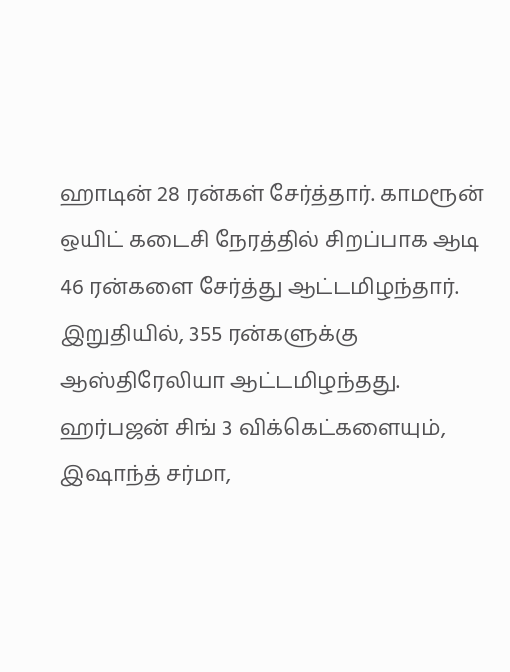ஹாடின் 28 ரன்கள் சேர்த்தார். காமரூன் ஒயிட் கடைசி நேரத்தில் சிறப்பாக ஆடி 46 ரன்களை சேர்த்து ஆட்டமிழந்தார்.
இறுதியில், 355 ரன்களுக்கு ஆஸ்திரேலியா ஆட்டமிழந்தது.
ஹர்பஜன் சிங் 3 விக்கெட்களையும், இஷாந்த் சர்மா,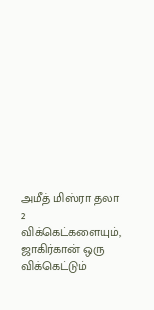அமீத் மிஸ்ரா தலா 2 விக்கெட்களையும், ஜாகிர்கான் ஒரு விக்கெட்டும்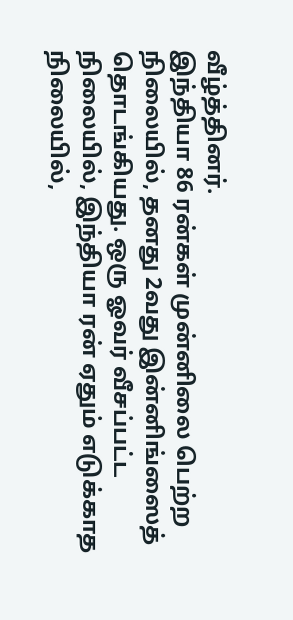வீழ்த்தினர்.
இந்தியா 86 ரன்கள் முன்னிலை பெற்ற நிலையில், தனது 2வது இன்னிங்ஸைத் தொடங்கியது. ஒரு ஓவர் வீசப்பட்ட நிலையில், இந்தியா ரன் ஏதும் எடுக்காத நிலையில்,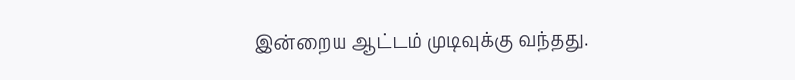இன்றைய ஆட்டம் முடிவுக்கு வந்தது.